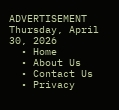ADVERTISEMENT
Thursday, April 30, 2026
  • Home
  • About Us
  • Contact Us
  • Privacy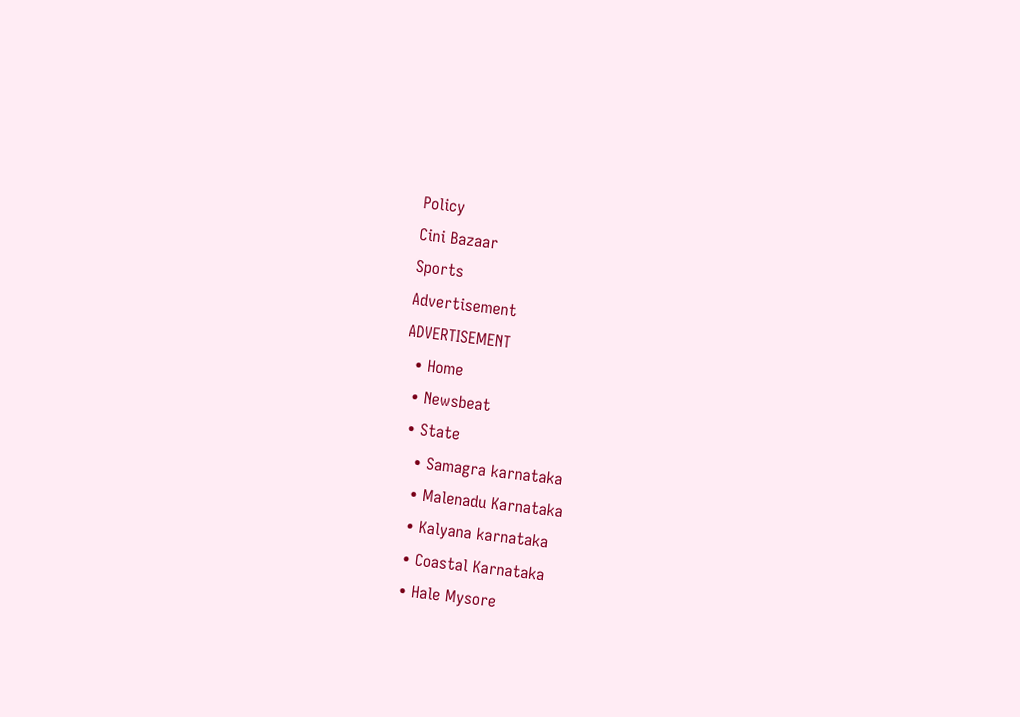Policy
Cini Bazaar
Sports
Advertisement
ADVERTISEMENT
  • Home
  • Newsbeat
  • State
    • Samagra karnataka
    • Malenadu Karnataka
    • Kalyana karnataka
    • Coastal Karnataka
    • Hale Mysore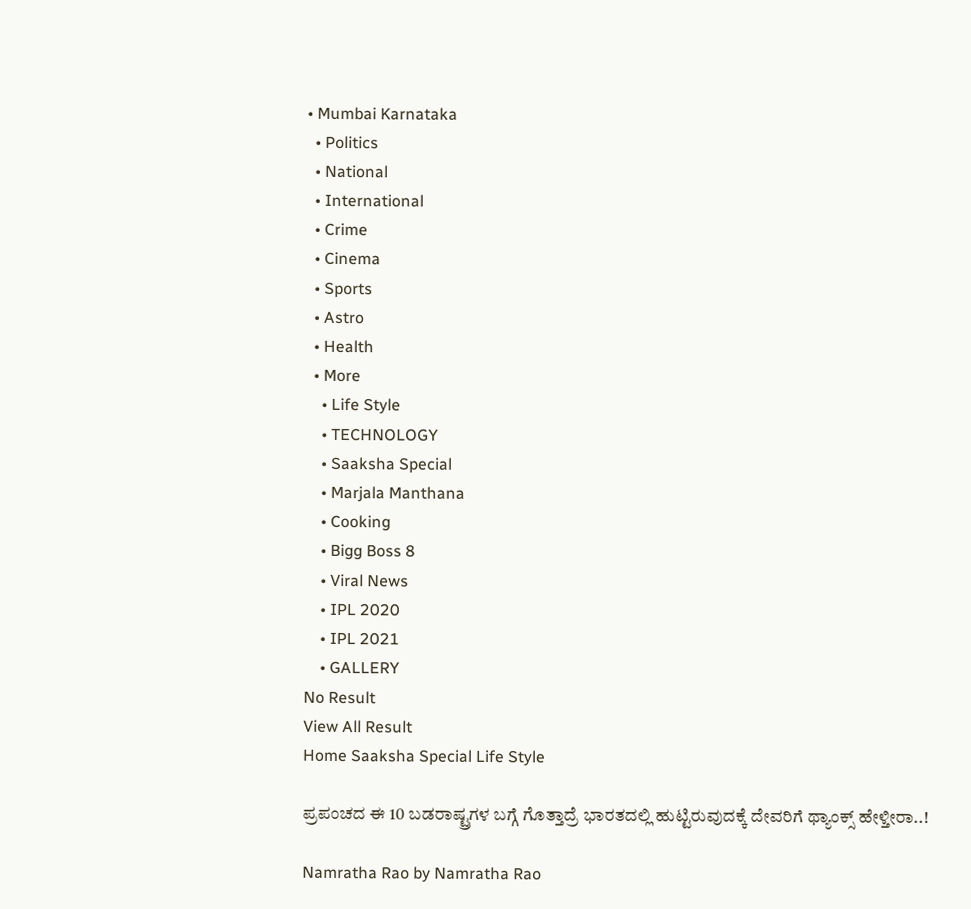• Mumbai Karnataka
  • Politics
  • National
  • International
  • Crime
  • Cinema
  • Sports
  • Astro
  • Health
  • More
    • Life Style
    • TECHNOLOGY
    • Saaksha Special
    • Marjala Manthana
    • Cooking
    • Bigg Boss 8
    • Viral News
    • IPL 2020
    • IPL 2021
    • GALLERY
No Result
View All Result
Home Saaksha Special Life Style

ಪ್ರಪಂಚದ ಈ 10 ಬಡರಾಷ್ಟ್ರಗಳ ಬಗ್ಗೆ ಗೊತ್ತಾದ್ರೆ ಭಾರತದಲ್ಲಿ ಹುಟ್ಟಿರುವುದಕ್ಕೆ ದೇವರಿಗೆ ಥ್ಯಾಂಕ್ಸ್ ಹೇಳ್ತೀರಾ..!

Namratha Rao by Namratha Rao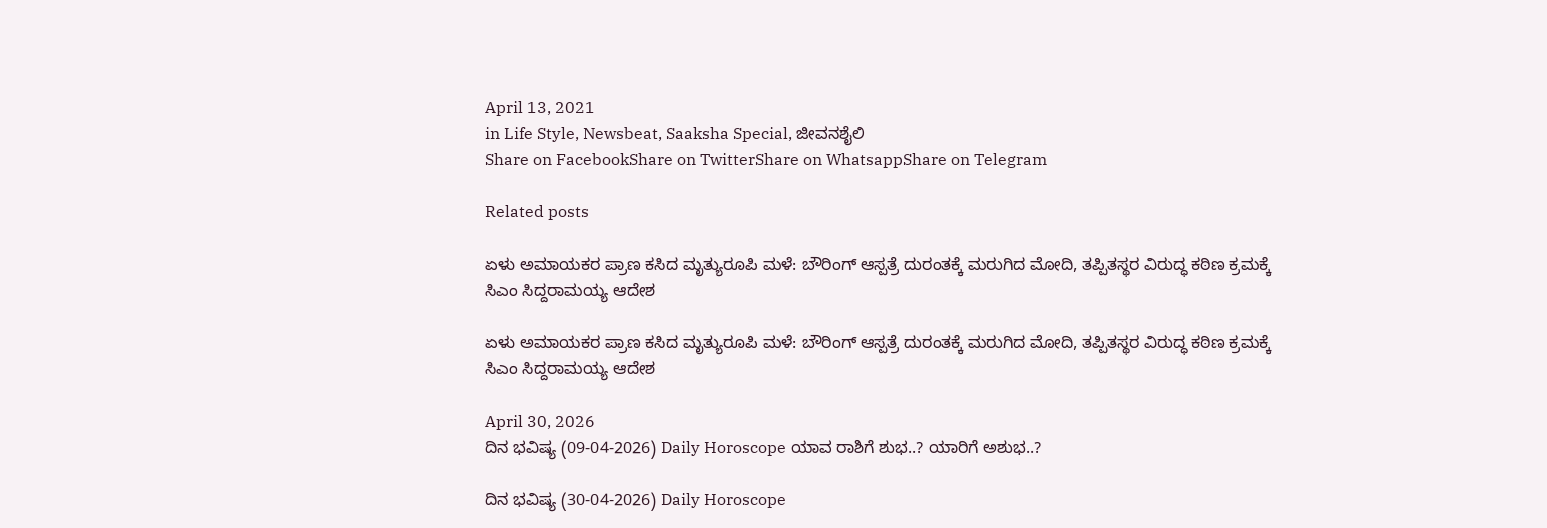April 13, 2021
in Life Style, Newsbeat, Saaksha Special, ಜೀವನಶೈಲಿ
Share on FacebookShare on TwitterShare on WhatsappShare on Telegram

Related posts

ಏಳು ಅಮಾಯಕರ ಪ್ರಾಣ ಕಸಿದ ಮೃತ್ಯುರೂಪಿ ಮಳೆ: ಬೌರಿಂಗ್ ಆಸ್ಪತ್ರೆ ದುರಂತಕ್ಕೆ ಮರುಗಿದ ಮೋದಿ, ತಪ್ಪಿತಸ್ಥರ ವಿರುದ್ಧ ಕಠಿಣ ಕ್ರಮಕ್ಕೆ ಸಿಎಂ ಸಿದ್ದರಾಮಯ್ಯ ಆದೇಶ

ಏಳು ಅಮಾಯಕರ ಪ್ರಾಣ ಕಸಿದ ಮೃತ್ಯುರೂಪಿ ಮಳೆ: ಬೌರಿಂಗ್ ಆಸ್ಪತ್ರೆ ದುರಂತಕ್ಕೆ ಮರುಗಿದ ಮೋದಿ, ತಪ್ಪಿತಸ್ಥರ ವಿರುದ್ಧ ಕಠಿಣ ಕ್ರಮಕ್ಕೆ ಸಿಎಂ ಸಿದ್ದರಾಮಯ್ಯ ಆದೇಶ

April 30, 2026
ದಿನ ಭವಿಷ್ಯ (09-04-2026) Daily Horoscope ಯಾವ ರಾಶಿಗೆ ಶುಭ..? ಯಾರಿಗೆ ಅಶುಭ..?

ದಿನ ಭವಿಷ್ಯ (30-04-2026) Daily Horoscope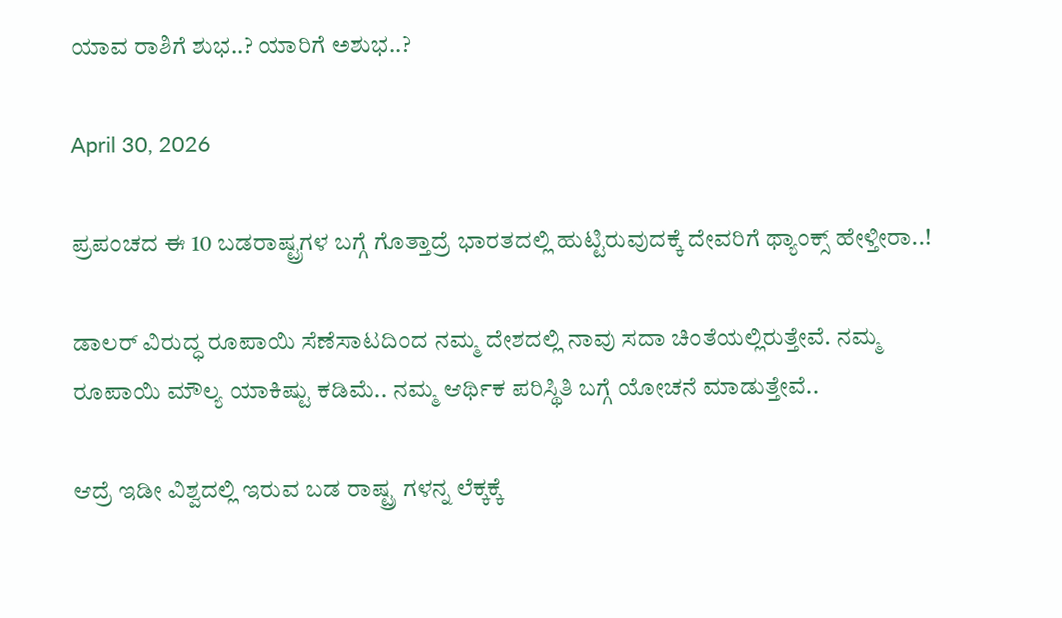ಯಾವ ರಾಶಿಗೆ ಶುಭ..? ಯಾರಿಗೆ ಅಶುಭ..?

April 30, 2026

ಪ್ರಪಂಚದ ಈ 10 ಬಡರಾಷ್ಟ್ರಗಳ ಬಗ್ಗೆ ಗೊತ್ತಾದ್ರೆ ಭಾರತದಲ್ಲಿ ಹುಟ್ಟಿರುವುದಕ್ಕೆ ದೇವರಿಗೆ ಥ್ಯಾಂಕ್ಸ್ ಹೇಳ್ತೀರಾ..!

ಡಾಲರ್ ವಿರುದ್ಧ ರೂಪಾಯಿ ಸೆಣೆಸಾಟದಿಂದ ನಮ್ಮ ದೇಶದಲ್ಲಿ ನಾವು ಸದಾ ಚಿಂತೆಯಲ್ಲಿರುತ್ತೇವೆ. ನಮ್ಮ ರೂಪಾಯಿ ಮೌಲ್ಯ ಯಾಕಿಷ್ಟು ಕಡಿಮೆ.. ನಮ್ಮ ಆರ್ಥಿಕ ಪರಿಸ್ಥಿತಿ ಬಗ್ಗೆ ಯೋಚನೆ ಮಾಡುತ್ತೇವೆ..

ಆದ್ರೆ ಇಡೀ ವಿಶ್ವದಲ್ಲಿ ಇರುವ ಬಡ ರಾಷ್ಟ್ರ ಗಳನ್ನ ಲೆಕ್ಕಕ್ಕೆ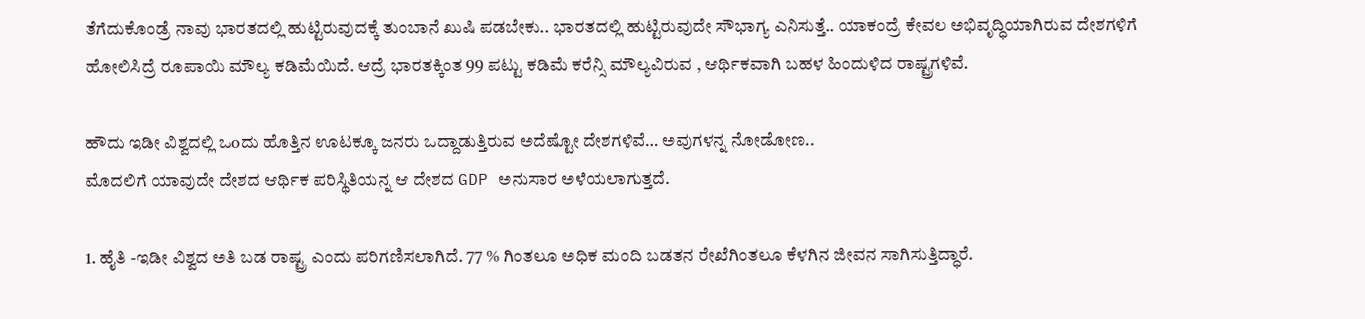ತೆಗೆದುಕೊಂಡ್ರೆ ನಾವು ಭಾರತದಲ್ಲಿ ಹುಟ್ಟಿರುವುದಕ್ಕೆ ತುಂಬಾನೆ ಖುಷಿ ಪಡಬೇಕು.. ಭಾರತದಲ್ಲಿ ಹುಟ್ಟಿರುವುದೇ ಸೌಭಾಗ್ಯ ಎನಿಸುತ್ತೆ.. ಯಾಕಂದ್ರೆ ಕೇವಲ ಅಭಿವೃದ್ಧಿಯಾಗಿರುವ ದೇಶಗಳಿಗೆ ಹೋಲಿಸಿದ್ರೆ ರೂಪಾಯಿ ಮೌಲ್ಯ ಕಡಿಮೆಯಿದೆ. ಆದ್ರೆ ಭಾರತಕ್ಕಿಂತ 99 ಪಟ್ಟು ಕಡಿಮೆ ಕರೆನ್ಸಿ ಮೌಲ್ಯವಿರುವ , ಆರ್ಥಿಕವಾಗಿ ಬಹಳ ಹಿಂದುಳಿದ ರಾಷ್ಟ್ರಗಳಿವೆ.

ಹೌದು ಇಡೀ ವಿಶ್ವದಲ್ಲಿ ಒoದು ಹೊತ್ತಿನ ಊಟಕ್ಕೂ ಜನರು ಒದ್ದಾಡುತ್ತಿರುವ ಅದೆಷ್ಟೋ ದೇಶಗಳಿವೆ… ಅವುಗಳನ್ನ ನೋಡೋಣ..
ಮೊದಲಿಗೆ ಯಾವುದೇ ದೇಶದ ಆರ್ಥಿಕ ಪರಿಸ್ಥಿತಿಯನ್ನ ಆ ದೇಶದ GDP ಅನುಸಾರ ಅಳೆಯಲಾಗುತ್ತದೆ.

1. ಹೈತಿ -ಇಡೀ ವಿಶ್ವದ ಅತಿ ಬಡ ರಾಷ್ಟ್ರ ಎಂದು ಪರಿಗಣಿಸಲಾಗಿದೆ. 77 % ಗಿಂತಲೂ ಅಧಿಕ ಮಂದಿ ಬಡತನ ರೇಖೆಗಿಂತಲೂ ಕೆಳಗಿನ ಜೀವನ ಸಾಗಿಸುತ್ತಿದ್ಧಾರೆ.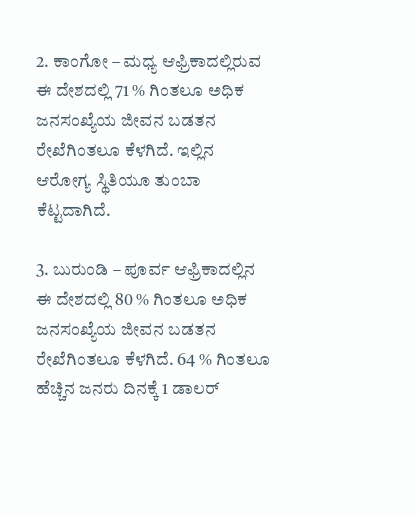2. ಕಾಂಗೋ – ಮಧ್ಯ ಆಫ್ರಿಕಾದಲ್ಲಿರುವ ಈ ದೇಶದಲ್ಲಿ 71 % ಗಿಂತಲೂ ಅಧಿಕ ಜನಸಂಖ್ಯೆಯ ಜೀವನ ಬಡತನ ರೇಖೆಗಿಂತಲೂ ಕೆಳಗಿದೆ. ಇಲ್ಲಿನ ಆರೋಗ್ಯ ಸ್ಥಿತಿಯೂ ತುಂಬಾ ಕೆಟ್ಟದಾಗಿದೆ.

3. ಬುರುಂಡಿ – ಪೂರ್ವ ಆಫ್ರಿಕಾದಲ್ಲಿನ ಈ ದೇಶದಲ್ಲಿ 80 % ಗಿಂತಲೂ ಅಧಿಕ ಜನಸಂಖ್ಯೆಯ ಜೀವನ ಬಡತನ ರೇಖೆಗಿಂತಲೂ ಕೆಳಗಿದೆ. 64 % ಗಿಂತಲೂ ಹೆಚ್ಚಿನ ಜನರು ದಿನಕ್ಕೆ 1 ಡಾಲರ್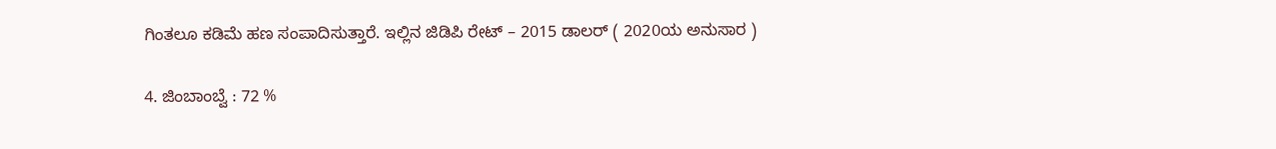ಗಿಂತಲೂ ಕಡಿಮೆ ಹಣ ಸಂಪಾದಿಸುತ್ತಾರೆ. ಇಲ್ಲಿನ ಜಿಡಿಪಿ ರೇಟ್ – 2015 ಡಾಲರ್ ( 2020ಯ ಅನುಸಾರ )

4. ಜಿಂಬಾಂಬ್ವೆ : 72 %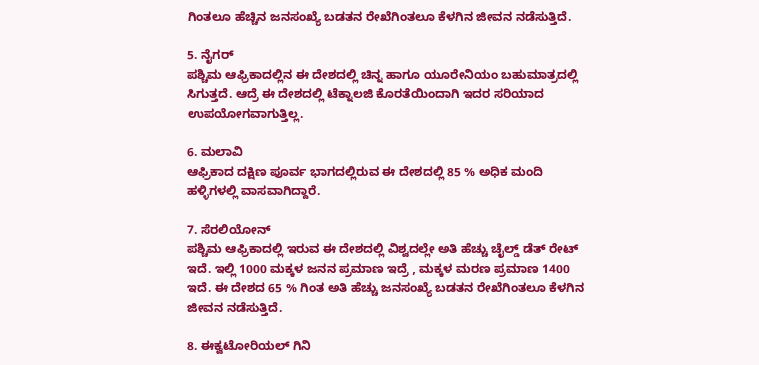ಗಿಂತಲೂ ಹೆಚ್ಚಿನ ಜನಸಂಖ್ಯೆ ಬಡತನ ರೇಖೆಗಿಂತಲೂ ಕೆಳಗಿನ ಜೀವನ ನಡೆಸುತ್ತಿದೆ.

5. ನೈಗರ್
ಪಶ್ಚಿಮ ಆಫ್ರಿಕಾದಲ್ಲಿನ ಈ ದೇಶದಲ್ಲಿ ಚಿನ್ನ ಹಾಗೂ ಯೂರೇನಿಯಂ ಬಹುಮಾತ್ರದಲ್ಲಿ ಸಿಗುತ್ತದೆ. ಆದ್ರೆ ಈ ದೇಶದಲ್ಲಿ ಟೆಕ್ನಾಲಜಿ ಕೊರತೆಯಿಂದಾಗಿ ಇದರ ಸರಿಯಾದ ಉಪಯೋಗವಾಗುತ್ತಿಲ್ಲ.

6. ಮಲಾವಿ
ಆಫ್ರಿಕಾದ ದಕ್ಷಿಣ ಪೂರ್ವ ಭಾಗದಲ್ಲಿರುವ ಈ ದೇಶದಲ್ಲಿ 85 % ಅಧಿಕ ಮಂದಿ ಹಳ್ಳಿಗಳಲ್ಲಿ ವಾಸವಾಗಿದ್ದಾರೆ.

7. ಸೆರಲಿಯೋನ್
ಪಶ್ಚಿಮ ಆಫ್ರಿಕಾದಲ್ಲಿ ಇರುವ ಈ ದೇಶದಲ್ಲಿ ವಿಶ್ವದಲ್ಲೇ ಅತಿ ಹೆಚ್ಚು ಚೈಲ್ಡ್ ಡೆತ್ ರೇಟ್ ಇದೆ. ಇಲ್ಲಿ 1000 ಮಕ್ಕಳ ಜನನ ಪ್ರಮಾಣ ಇದ್ರೆ , ಮಕ್ಕಳ ಮರಣ ಪ್ರಮಾಣ 1400 ಇದೆ. ಈ ದೇಶದ 65 % ಗಿಂತ ಅತಿ ಹೆಚ್ಚು ಜನಸಂಖ್ಯೆ ಬಡತನ ರೇಖೆಗಿಂತಲೂ ಕೆಳಗಿನ ಜೀವನ ನಡೆಸುತ್ತಿದೆ.

8. ಈಕ್ವಟೋರಿಯಲ್ ಗಿನಿ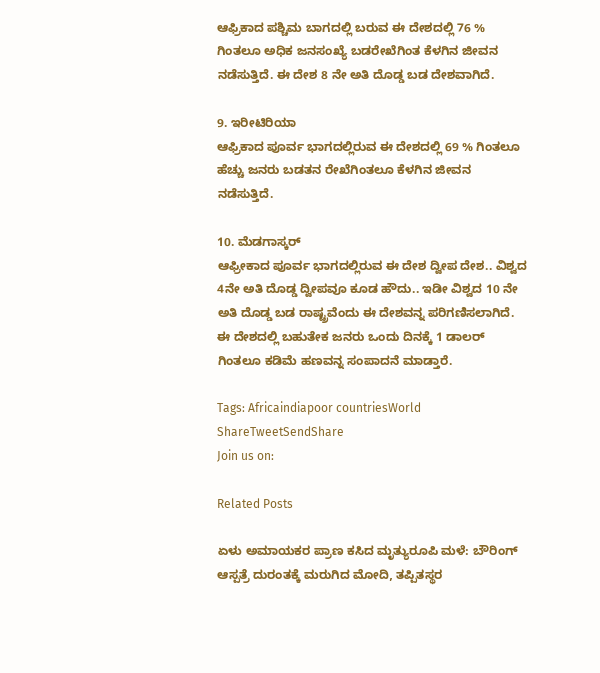ಆಫ್ರಿಕಾದ ಪಶ್ಚಿಮ ಬಾಗದಲ್ಲಿ ಬರುವ ಈ ದೇಶದಲ್ಲಿ 76 % ಗಿಂತಲೂ ಅಧಿಕ ಜನಸಂಖ್ಯೆ ಬಡರೇಖೆಗಿಂತ ಕೆಳಗಿನ ಜೀವನ ನಡೆಸುತ್ತಿದೆ. ಈ ದೇಶ 8 ನೇ ಅತಿ ದೊಡ್ಡ ಬಡ ದೇಶವಾಗಿದೆ.

9. ಇರೀಟಿರಿಯಾ
ಆಫ್ರಿಕಾದ ಪೂರ್ವ ಭಾಗದಲ್ಲಿರುವ ಈ ದೇಶದಲ್ಲಿ 69 % ಗಿಂತಲೂ ಹೆಚ್ಚು ಜನರು ಬಡತನ ರೇಖೆಗಿಂತಲೂ ಕೆಳಗಿನ ಜೀವನ ನಡೆಸುತ್ತಿದೆ.

10. ಮೆಡಗಾಸ್ಕರ್
ಆಫ್ರೀಕಾದ ಪೂರ್ವ ಭಾಗದಲ್ಲಿರುವ ಈ ದೇಶ ದ್ವೀಪ ದೇಶ.. ವಿಶ್ವದ 4ನೇ ಅತಿ ದೊಡ್ಡ ದ್ವೀಪವೂ ಕೂಡ ಹೌದು.. ಇಡೀ ವಿಶ್ವದ 10 ನೇ ಅತಿ ದೊಡ್ಡ ಬಡ ರಾಷ್ಟ್ರವೆಂದು ಈ ದೇಶವನ್ನ ಪರಿಗಣಿಸಲಾಗಿದೆ. ಈ ದೇಶದಲ್ಲಿ ಬಹುತೇಕ ಜನರು ಒಂದು ದಿನಕ್ಕೆ 1 ಡಾಲರ್ ಗಿಂತಲೂ ಕಡಿಮೆ ಹಣವನ್ನ ಸಂಪಾದನೆ ಮಾಡ್ತಾರೆ.

Tags: Africaindiapoor countriesWorld
ShareTweetSendShare
Join us on:

Related Posts

ಏಳು ಅಮಾಯಕರ ಪ್ರಾಣ ಕಸಿದ ಮೃತ್ಯುರೂಪಿ ಮಳೆ: ಬೌರಿಂಗ್ ಆಸ್ಪತ್ರೆ ದುರಂತಕ್ಕೆ ಮರುಗಿದ ಮೋದಿ, ತಪ್ಪಿತಸ್ಥರ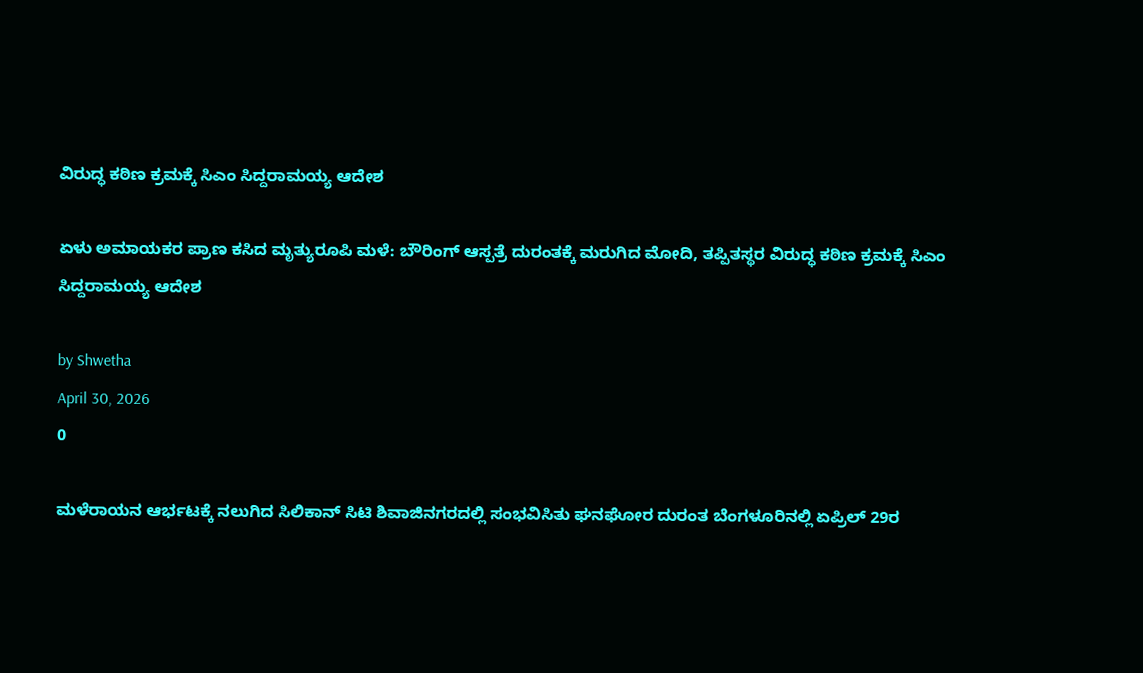ವಿರುದ್ಧ ಕಠಿಣ ಕ್ರಮಕ್ಕೆ ಸಿಎಂ ಸಿದ್ದರಾಮಯ್ಯ ಆದೇಶ

ಏಳು ಅಮಾಯಕರ ಪ್ರಾಣ ಕಸಿದ ಮೃತ್ಯುರೂಪಿ ಮಳೆ: ಬೌರಿಂಗ್ ಆಸ್ಪತ್ರೆ ದುರಂತಕ್ಕೆ ಮರುಗಿದ ಮೋದಿ, ತಪ್ಪಿತಸ್ಥರ ವಿರುದ್ಧ ಕಠಿಣ ಕ್ರಮಕ್ಕೆ ಸಿಎಂ ಸಿದ್ದರಾಮಯ್ಯ ಆದೇಶ

by Shwetha
April 30, 2026
0

ಮಳೆರಾಯನ ಆರ್ಭಟಕ್ಕೆ ನಲುಗಿದ ಸಿಲಿಕಾನ್ ಸಿಟಿ ಶಿವಾಜಿನಗರದಲ್ಲಿ ಸಂಭವಿಸಿತು ಘನಘೋರ ದುರಂತ ಬೆಂಗಳೂರಿನಲ್ಲಿ ಏಪ್ರಿಲ್ 29ರ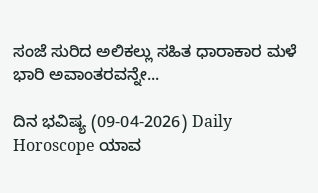ಸಂಜೆ ಸುರಿದ ಅಲಿಕಲ್ಲು ಸಹಿತ ಧಾರಾಕಾರ ಮಳೆ ಭಾರಿ ಅವಾಂತರವನ್ನೇ...

ದಿನ ಭವಿಷ್ಯ (09-04-2026) Daily Horoscope ಯಾವ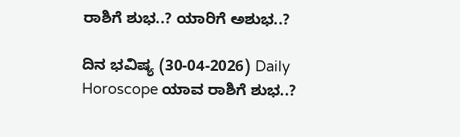ರಾಶಿಗೆ ಶುಭ..? ಯಾರಿಗೆ ಅಶುಭ..?

ದಿನ ಭವಿಷ್ಯ (30-04-2026) Daily Horoscope ಯಾವ ರಾಶಿಗೆ ಶುಭ..?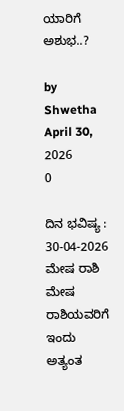ಯಾರಿಗೆ ಅಶುಭ..?

by Shwetha
April 30, 2026
0

ದಿನ ಭವಿಷ್ಯ : 30-04-2026 ಮೇಷ ರಾಶಿ ಮೇಷ ರಾಶಿಯವರಿಗೆ ಇಂದು ಅತ್ಯಂತ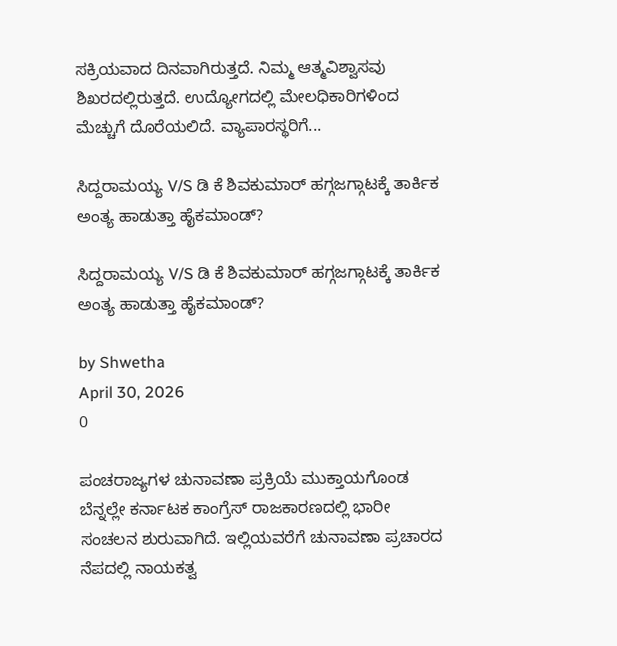ಸಕ್ರಿಯವಾದ ದಿನವಾಗಿರುತ್ತದೆ. ನಿಮ್ಮ ಆತ್ಮವಿಶ್ವಾಸವು ಶಿಖರದಲ್ಲಿರುತ್ತದೆ. ಉದ್ಯೋಗದಲ್ಲಿ ಮೇಲಧಿಕಾರಿಗಳಿಂದ ಮೆಚ್ಚುಗೆ ದೊರೆಯಲಿದೆ. ವ್ಯಾಪಾರಸ್ಥರಿಗೆ...

ಸಿದ್ದರಾಮಯ್ಯ V/S ಡಿ ಕೆ ಶಿವಕುಮಾರ್ ಹಗ್ಗಜಗ್ಗಾಟಕ್ಕೆ ತಾರ್ಕಿಕ ಅಂತ್ಯ ಹಾಡುತ್ತಾ ಹೈಕಮಾಂಡ್?

ಸಿದ್ದರಾಮಯ್ಯ V/S ಡಿ ಕೆ ಶಿವಕುಮಾರ್ ಹಗ್ಗಜಗ್ಗಾಟಕ್ಕೆ ತಾರ್ಕಿಕ ಅಂತ್ಯ ಹಾಡುತ್ತಾ ಹೈಕಮಾಂಡ್?

by Shwetha
April 30, 2026
0

ಪಂಚರಾಜ್ಯಗಳ ಚುನಾವಣಾ ಪ್ರಕ್ರಿಯೆ ಮುಕ್ತಾಯಗೊಂಡ ಬೆನ್ನಲ್ಲೇ ಕರ್ನಾಟಕ ಕಾಂಗ್ರೆಸ್ ರಾಜಕಾರಣದಲ್ಲಿ ಭಾರೀ ಸಂಚಲನ ಶುರುವಾಗಿದೆ. ಇಲ್ಲಿಯವರೆಗೆ ಚುನಾವಣಾ ಪ್ರಚಾರದ ನೆಪದಲ್ಲಿ ನಾಯಕತ್ವ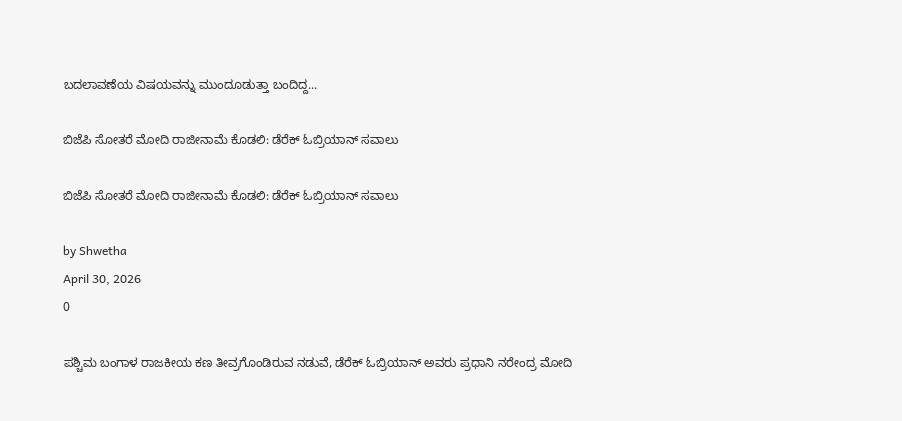ಬದಲಾವಣೆಯ ವಿಷಯವನ್ನು ಮುಂದೂಡುತ್ತಾ ಬಂದಿದ್ದ...

ಬಿಜೆಪಿ ಸೋತರೆ ಮೋದಿ ರಾಜೀನಾಮೆ ಕೊಡಲಿ: ಡೆರೆಕ್ ಓಬ್ರಿಯಾನ್ ಸವಾಲು

ಬಿಜೆಪಿ ಸೋತರೆ ಮೋದಿ ರಾಜೀನಾಮೆ ಕೊಡಲಿ: ಡೆರೆಕ್ ಓಬ್ರಿಯಾನ್ ಸವಾಲು

by Shwetha
April 30, 2026
0

ಪಶ್ಚಿಮ ಬಂಗಾಳ ರಾಜಕೀಯ ಕಣ ತೀವ್ರಗೊಂಡಿರುವ ನಡುವೆ, ಡೆರೆಕ್ ಓಬ್ರಿಯಾನ್ ಅವರು ಪ್ರಧಾನಿ ನರೇಂದ್ರ ಮೋದಿ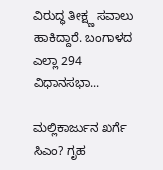ವಿರುದ್ಧ ತೀಕ್ಷ್ಣ ಸವಾಲು ಹಾಕಿದ್ದಾರೆ. ಬಂಗಾಳದ ಎಲ್ಲಾ 294 ವಿಧಾನಸಭಾ...

ಮಲ್ಲಿಕಾರ್ಜುನ ಖರ್ಗೆ ಸಿಎಂ? ಗೃಹ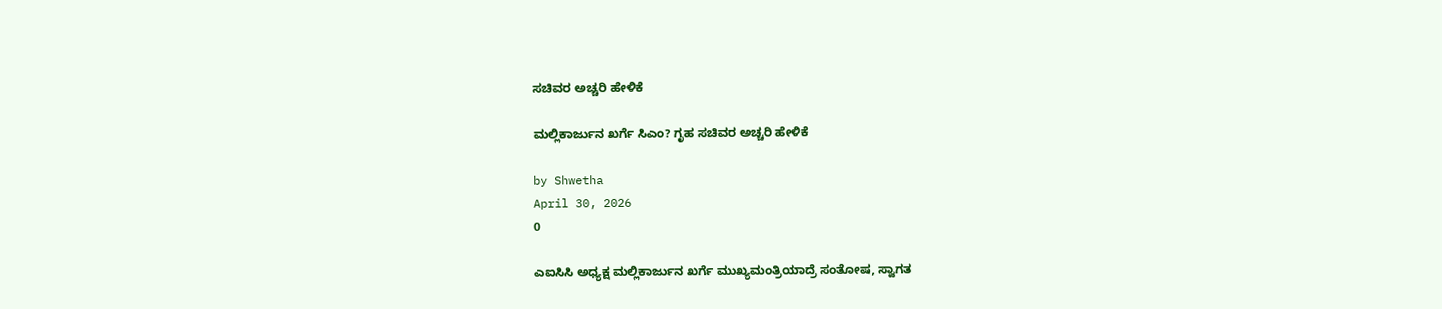ಸಚಿವರ ಅಚ್ಚರಿ ಹೇಳಿಕೆ

ಮಲ್ಲಿಕಾರ್ಜುನ ಖರ್ಗೆ ಸಿಎಂ? ಗೃಹ ಸಚಿವರ ಅಚ್ಚರಿ ಹೇಳಿಕೆ

by Shwetha
April 30, 2026
0

ಎಐಸಿಸಿ ಅಧ್ಯಕ್ಷ ಮಲ್ಲಿಕಾರ್ಜುನ ಖರ್ಗೆ ಮುಖ್ಯಮಂತ್ರಿಯಾದ್ರೆ ಸಂತೋಷ, ಸ್ವಾಗತ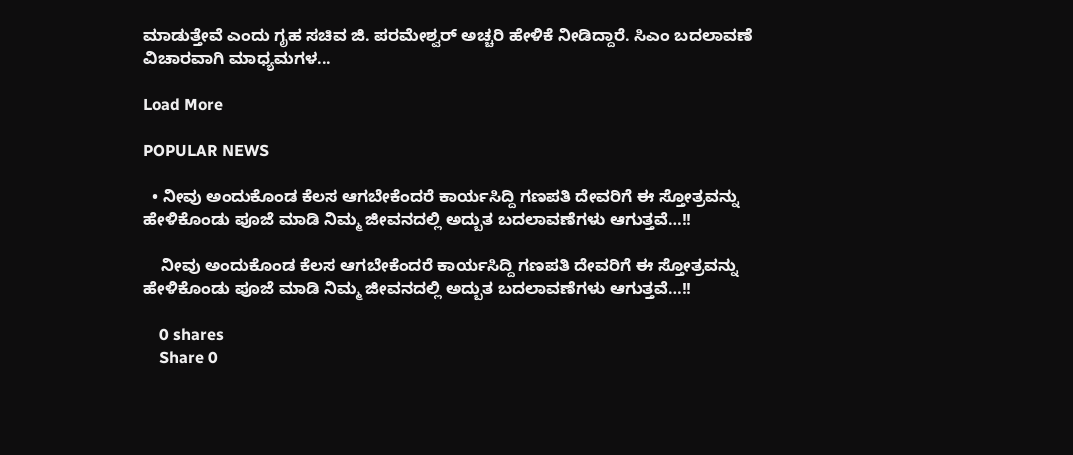ಮಾಡುತ್ತೇವೆ ಎಂದು ಗೃಹ ಸಚಿವ ಜಿ. ಪರಮೇಶ್ವರ್ ಅಚ್ಚರಿ ಹೇಳಿಕೆ ನೀಡಿದ್ದಾರೆ. ಸಿಎಂ ಬದಲಾವಣೆ ವಿಚಾರವಾಗಿ ಮಾಧ್ಯಮಗಳ...

Load More

POPULAR NEWS

  • ನೀವು ಅಂದುಕೊಂಡ ಕೆಲಸ ಆಗಬೇಕೆಂದರೆ ಕಾರ್ಯಸಿದ್ದಿ ಗಣಪತಿ ದೇವರಿಗೆ ಈ ಸ್ತೋತ್ರವನ್ನು ಹೇಳಿಕೊಂಡು ಪೂಜೆ ಮಾಡಿ ನಿಮ್ಮ ಜೀವನದಲ್ಲಿ ಅದ್ಬುತ ಬದಲಾವಣೆಗಳು ಆಗುತ್ತವೆ…!!

    ನೀವು ಅಂದುಕೊಂಡ ಕೆಲಸ ಆಗಬೇಕೆಂದರೆ ಕಾರ್ಯಸಿದ್ದಿ ಗಣಪತಿ ದೇವರಿಗೆ ಈ ಸ್ತೋತ್ರವನ್ನು ಹೇಳಿಕೊಂಡು ಪೂಜೆ ಮಾಡಿ ನಿಮ್ಮ ಜೀವನದಲ್ಲಿ ಅದ್ಬುತ ಬದಲಾವಣೆಗಳು ಆಗುತ್ತವೆ…!!

    0 shares
    Share 0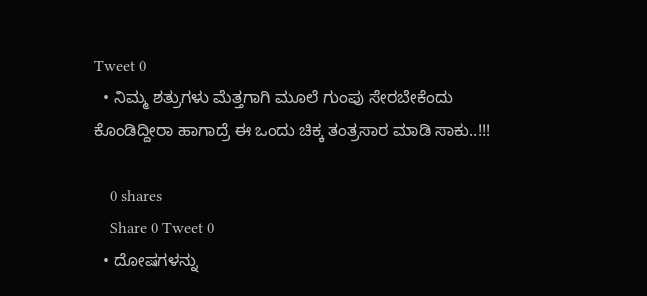Tweet 0
  • ನಿಮ್ಮ ಶತ್ರುಗಳು ಮೆತ್ತಗಾಗಿ ಮೂಲೆ ಗುಂಪು ಸೇರಬೇಕೆಂದು ಕೊಂಡಿದ್ದೀರಾ ಹಾಗಾದ್ರೆ ಈ ಒಂದು ಚಿಕ್ಕ ತಂತ್ರಸಾರ ಮಾಡಿ ಸಾಕು..!!!

    0 shares
    Share 0 Tweet 0
  • ದೋಷಗಳನ್ನು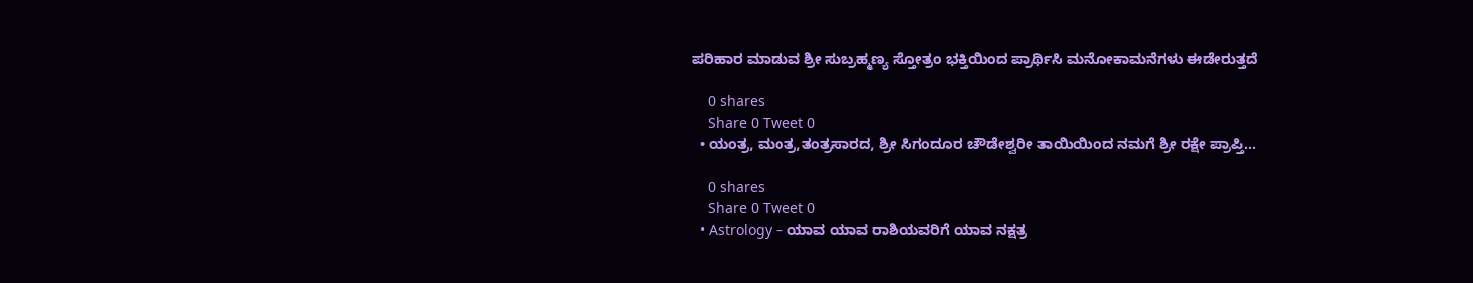ಪರಿಹಾರ ಮಾಡುವ ಶ್ರೀ ಸುಬ್ರಹ್ಮಣ್ಯ ಸ್ತೋತ್ರಂ ಭಕ್ತಿಯಿಂದ ಪ್ರಾರ್ಥಿಸಿ ಮನೋಕಾಮನೆಗಳು ಈಡೇರುತ್ತದೆ

    0 shares
    Share 0 Tweet 0
  • ಯಂತ್ರ, ಮಂತ್ರ,ತಂತ್ರಸಾರದ, ಶ್ರೀ ಸಿಗಂದೂರ ಚೌಡೇಶ್ವರೀ ತಾಯಿಯಿಂದ ನಮಗೆ ಶ್ರೀ ರಕ್ಷೇ ಪ್ರಾಪ್ತಿ…

    0 shares
    Share 0 Tweet 0
  • Astrology – ಯಾವ ಯಾವ ರಾಶಿಯವರಿಗೆ ಯಾವ ನಕ್ಷತ್ರ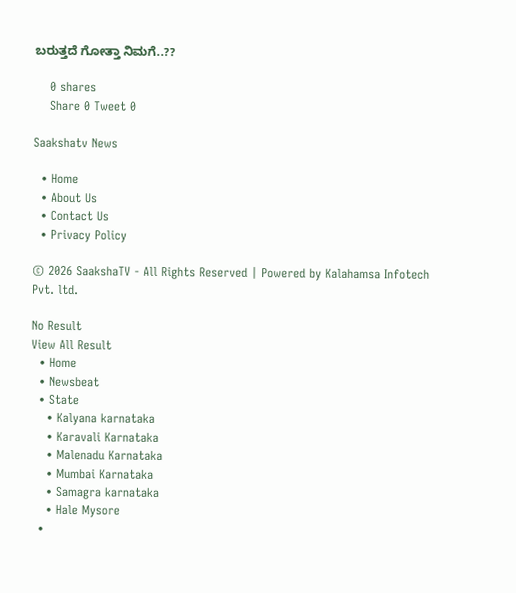ಬರುತ್ತದೆ ಗೋತ್ತಾ ನಿಮಗೆ..??

    0 shares
    Share 0 Tweet 0

Saakshatv News

  • Home
  • About Us
  • Contact Us
  • Privacy Policy

© 2026 SaakshaTV - All Rights Reserved | Powered by Kalahamsa Infotech Pvt. ltd.

No Result
View All Result
  • Home
  • Newsbeat
  • State
    • Kalyana karnataka
    • Karavali Karnataka
    • Malenadu Karnataka
    • Mumbai Karnataka
    • Samagra karnataka
    • Hale Mysore
  •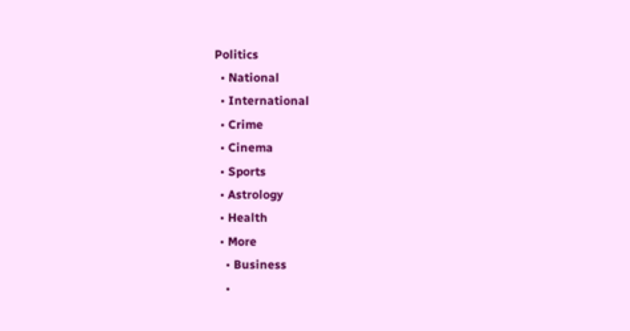Politics
  • National
  • International
  • Crime
  • Cinema
  • Sports
  • Astrology
  • Health
  • More
    • Business
    •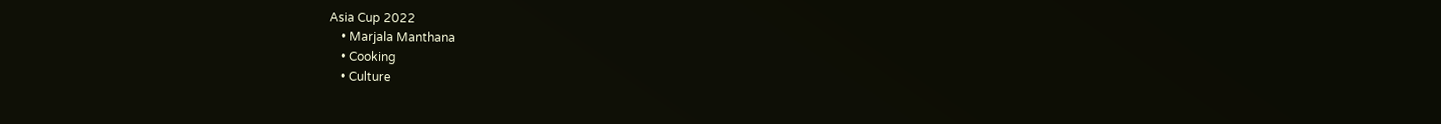Asia Cup 2022
    • Marjala Manthana
    • Cooking
    • Culture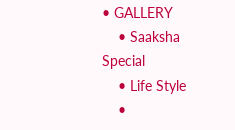• GALLERY
    • Saaksha Special
    • Life Style
    •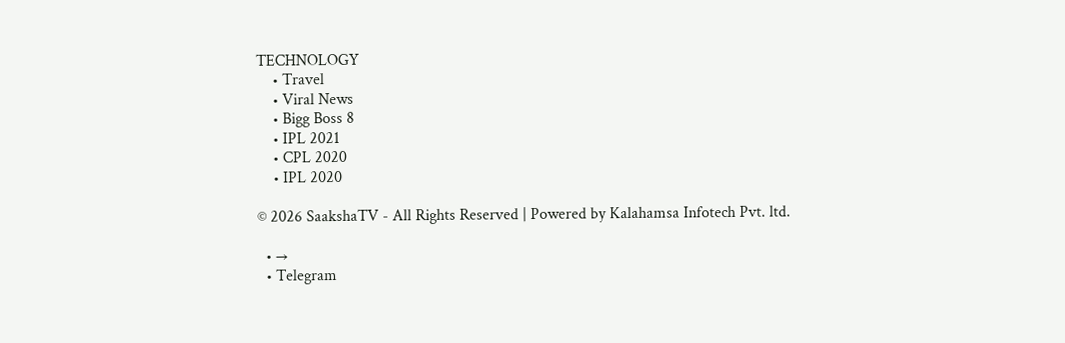TECHNOLOGY
    • Travel
    • Viral News
    • Bigg Boss 8
    • IPL 2021
    • CPL 2020
    • IPL 2020

© 2026 SaakshaTV - All Rights Reserved | Powered by Kalahamsa Infotech Pvt. ltd.

  • →
  • Telegram